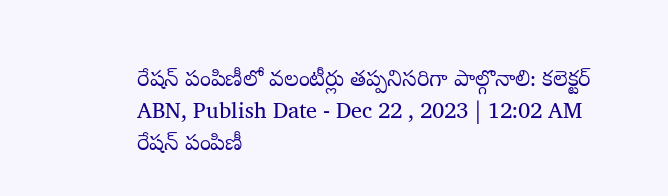రేషన్ పంపిణీలో వలంటీర్లు తప్పనిసరిగా పాల్గొనాలి: కలెక్టర్
ABN, Publish Date - Dec 22 , 2023 | 12:02 AM
రేషన్ పంపిణీ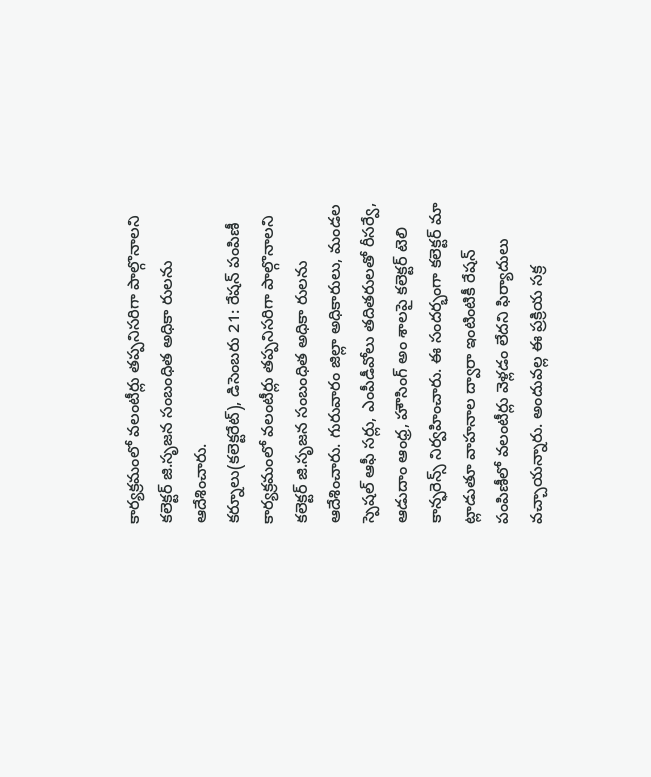కార్యక్రమంలో వలంటీర్లు తప్పనిసరిగా పాల్గొనాలని కలెక్టర్ జి.సృజన సంబంధిత అధికా రులను ఆదేశించారు.
కర్నూలు(కలెక్టరేట్), డిసెంబరు 21: రేషన్ పంపిణీ కార్యక్రమంలో వలంటీర్లు తప్పనిసరిగా పాల్గొనాలని కలెక్టర్ జి.సృజన సంబంధిత అధికా రులను ఆదేశించారు. గురువారం జిల్లా అధికారులు, మండల స్పెషల్ ఆఫీ సర్లు, ఎంపీడీవోలు తదితరులతో రీసర్వే, ఆడుదాం ఆంధ్ర, హౌసింగ్ అం శాలపై కలెక్టర్ టెలి కాన్ఫరెన్స్ నిర్వహించారు. ఈ సందర్భంగా కలెక్టర్ మా ట్లాడుతూ వాహనాల ద్వారా ఇంటింటికీ రేషన్ పంపిణీలో వలంటీర్లు వెళ్లడం లేదని ఫిర్యాదులు వచ్చాయన్నారు. అందువల్ల ఈ ప్రక్రియ సక్ర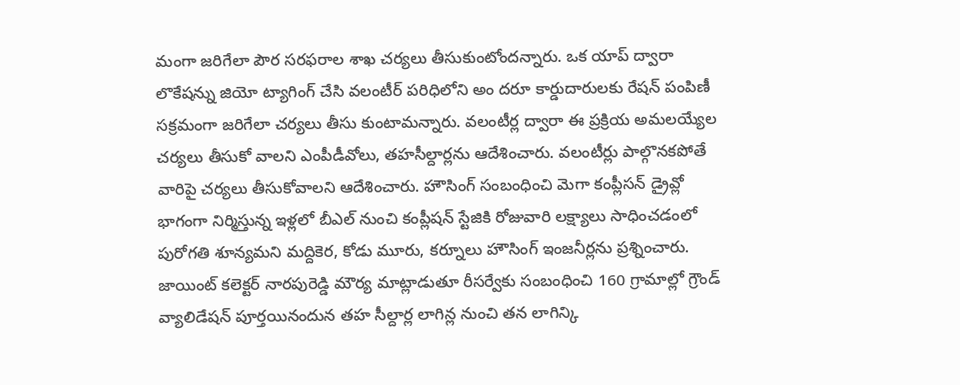మంగా జరిగేలా పౌర సరఫరాల శాఖ చర్యలు తీసుకుంటోందన్నారు. ఒక యాప్ ద్వారా లొకేషన్ను జియో ట్యాగింగ్ చేసి వలంటీర్ పరిధిలోని అం దరూ కార్డుదారులకు రేషన్ పంపిణీ సక్రమంగా జరిగేలా చర్యలు తీసు కుంటామన్నారు. వలంటీర్ల ద్వారా ఈ ప్రక్రియ అమలయ్యేల చర్యలు తీసుకో వాలని ఎంపీడీవోలు, తహసీల్దార్లను ఆదేశించారు. వలంటీర్లు పాల్గొనకపోతే వారిపై చర్యలు తీసుకోవాలని ఆదేశించారు. హౌసింగ్ సంబంధించి మెగా కంప్లీసన్ డ్రైవ్లో భాగంగా నిర్మిస్తున్న ఇళ్లలో బీఎల్ నుంచి కంప్లీషన్ స్టేజికి రోజువారి లక్ష్యాలు సాధించడంలో పురోగతి శూన్యమని మద్దికెర, కోడు మూరు, కర్నూలు హౌసింగ్ ఇంజనీర్లను ప్రశ్నించారు. జాయింట్ కలెక్టర్ నారపురెడ్డి మౌర్య మాట్లాడుతూ రీసర్వేకు సంబంధించి 160 గ్రామాల్లో గ్రౌండ్ వ్యాలిడేషన్ పూర్తయినందున తహ సీల్దార్ల లాగిన్ల నుంచి తన లాగిన్కి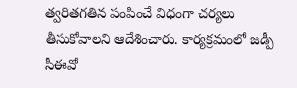త్వరితగతిన పంపించే విధంగా చర్యలు తీసుకోవాలని ఆదేశించారు. కార్యక్రమంలో జడ్పీ సీఈవో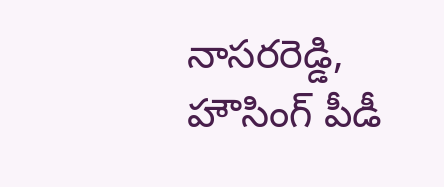నాసరరెడ్డి, హౌసింగ్ పీడీ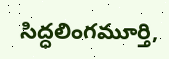సిద్ధలింగమూర్తి,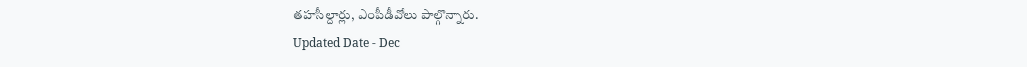తహసీల్దార్లు, ఎంపీడీవోలు పాల్గొన్నారు.
Updated Date - Dec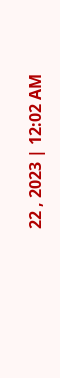22 , 2023 | 12:02 AM